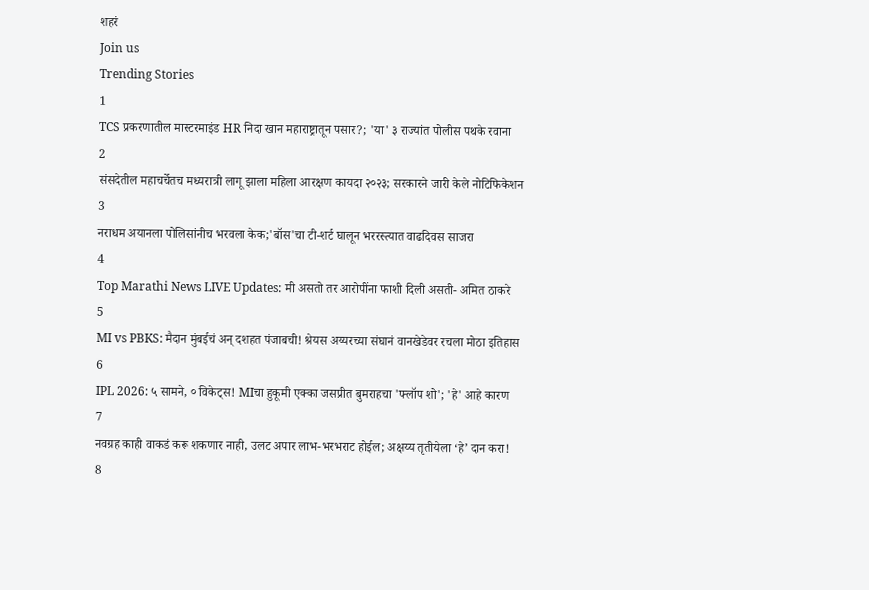शहरं
Join us
Trending Stories
1
TCS प्रकरणातील मास्टरमाइंड HR निदा खान महाराष्ट्रातून पसार?; 'या' ३ राज्यांत पोलीस पथके रवाना
2
संसदेतील महाचर्चेतच मध्यरात्री लागू झाला महिला आरक्षण कायदा २०२३; सरकारने जारी केले नोटिफिकेशन
3
नराधम अयानला पोलिसांनीच भरवला केक;'बॉस'चा टी-शर्ट घालून भररस्त्यात वाढदिवस साजरा
4
Top Marathi News LIVE Updates: मी असतो तर आरोपींना फाशी दिली असती- अमित ठाकरे
5
MI vs PBKS: मैदान मुंबईचं अन् दशहत पंजाबची! श्रेयस अय्यरच्या संघानं वानखेडेवर रचला मोठा इतिहास
6
IPL 2026: ५ सामने, ० विकेट्स! MIचा हुकूमी एक्का जसप्रीत बुमराहचा 'फ्लॉप शो'; 'हे' आहे कारण
7
नवग्रह काही वाकडं करू शकणार नाही, उलट अपार लाभ-भरभराट होईल; अक्षय्य तृतीयेला ‘हे’ दान करा!
8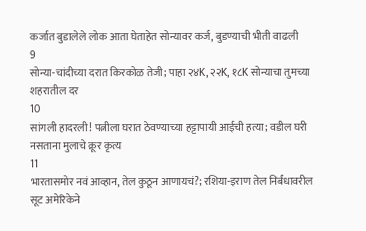कर्जात बुडालेले लोक आता घेताहेत सोन्यावर कर्ज, बुडण्याची भीती वाढली
9
सोन्या-चांदीच्या दरात किरकोळ तेजी; पाहा २४K, २२K, १८K सोन्याचा तुमच्या शहरातील दर
10
सांगली हादरली! पत्नीला घरात ठेवण्याच्या हट्टापायी आईची हत्या; वडील घरी नसताना मुलाचे क्रूर कृत्य
11
भारतासमोर नवं आव्हान, तेल कुठून आणायचं?; रशिया-इराण तेल निर्बंधावरील सूट अमेरिकेने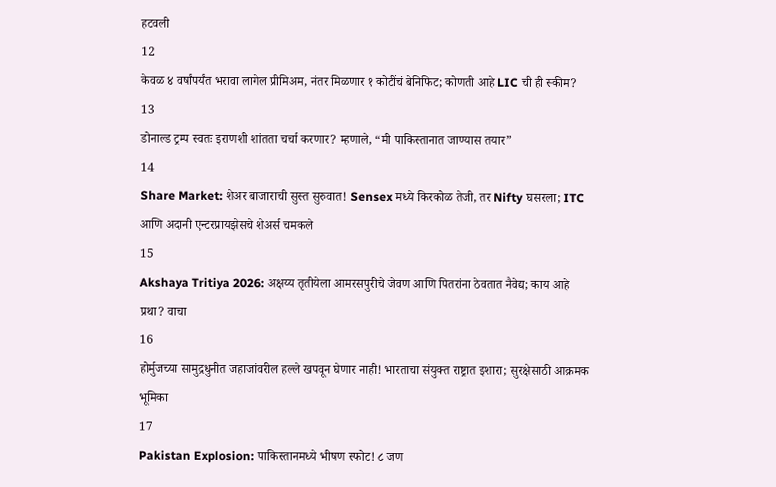हटवली
12
केवळ ४ वर्षांपर्यंत भरावा लागेल प्रीमिअम, नंतर मिळणार १ कोटींचं बेनिफिट; कोणती आहे LIC ची ही स्कीम?
13
डोनाल्ड ट्रम्प स्वतः इराणशी शांतता चर्चा करणार? म्हणाले, “मी पाकिस्तानात जाण्यास तयार”
14
Share Market: शेअर बाजाराची सुस्त सुरुवात! Sensex मध्ये किरकोळ तेजी, तर Nifty घसरला; ITC आणि अदानी एन्टरप्रायझेसचे शेअर्स चमकले
15
Akshaya Tritiya 2026: अक्षय्य तृतीयेला आमरसपुरीचे जेवण आणि पितरांना ठेवतात नैवेद्य; काय आहे प्रथा? वाचा
16
होर्मुजच्या सामुद्रधुनीत जहाजांवरील हल्ले खपवून घेणार नाही! भारताचा संयुक्त राष्ट्रात इशारा; सुरक्षेसाठी आक्रमक भूमिका
17
Pakistan Explosion: पाकिस्तानमध्ये भीषण स्फोट! ८ जण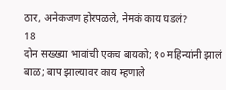ठार, अनेकजण होरपळले, नेमकं काय घडलं?
18
दोन सख्ख्या भावांची एकच बायको; १० महिन्यांनी झालं बाळ; बाप झाल्यावर काय म्हणाले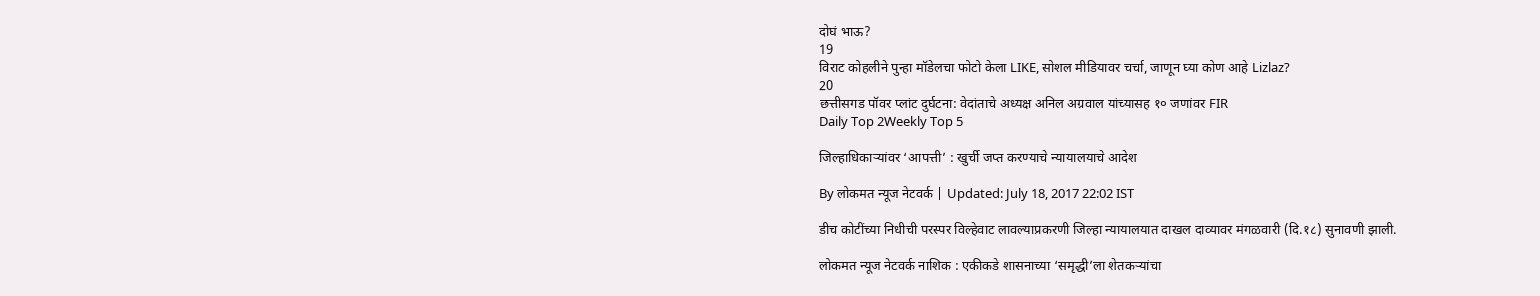दोघं भाऊ?
19
विराट कोहलीने पुन्हा मॉडेलचा फोटो केला LIKE, सोशल मीडियावर चर्चा, जाणून घ्या कोण आहे Lizlaz?
20
छत्तीसगड पॉवर प्लांट दुर्घटना: वेदांताचे अध्यक्ष अनिल अग्रवाल यांच्यासह १० जणांवर FIR
Daily Top 2Weekly Top 5

जिल्हाधिकाऱ्यांवर ‘आपत्ती’ : खुर्ची जप्त करण्याचे न्यायालयाचे आदेश

By लोकमत न्यूज नेटवर्क | Updated: July 18, 2017 22:02 IST

डीच कोटींच्या निधीची परस्पर विल्हेवाट लावल्याप्रकरणी जिल्हा न्यायालयात दाखल दाव्यावर मंगळवारी (दि.१८) सुनावणी झाली.

लोकमत न्यूज नेटवर्क नाशिक : एकीकडे शासनाच्या ‘समृद्धी’ला शेतकऱ्यांचा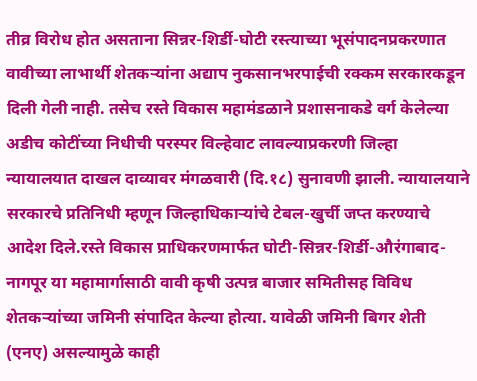तीव्र विरोध होत असताना सिन्नर-शिर्डी-घोटी रस्त्याच्या भूसंपादनप्रकरणात वावीच्या लाभार्थी शेतकऱ्यांना अद्याप नुकसानभरपाईची रक्कम सरकारकडून दिली गेली नाही. तसेच रस्ते विकास महामंडळाने प्रशासनाकडे वर्ग केलेल्या अडीच कोटींच्या निधीची परस्पर विल्हेवाट लावल्याप्रकरणी जिल्हा न्यायालयात दाखल दाव्यावर मंगळवारी (दि.१८) सुनावणी झाली. न्यायालयाने सरकारचे प्रतिनिधी म्हणून जिल्हाधिकाऱ्यांचे टेबल-खुर्ची जप्त करण्याचे आदेश दिले.रस्ते विकास प्राधिकरणमार्फत घोटी-सिन्नर-शिर्डी-औरंगाबाद-नागपूर या महामार्गासाठी वावी कृषी उत्पन्न बाजार समितीसह विविध शेतकऱ्यांच्या जमिनी संपादित केल्या होत्या. यावेळी जमिनी बिगर शेती (एनए) असल्यामुळे काही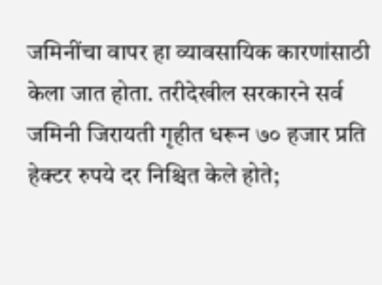जमिनींचा वापर हा व्यावसायिक कारणांसाठी केला जात होता. तरीदेखील सरकारने सर्व जमिनी जिरायती गृहीत धरून ७० हजार प्रति हेक्टर रुपये दर निश्चित केले होते;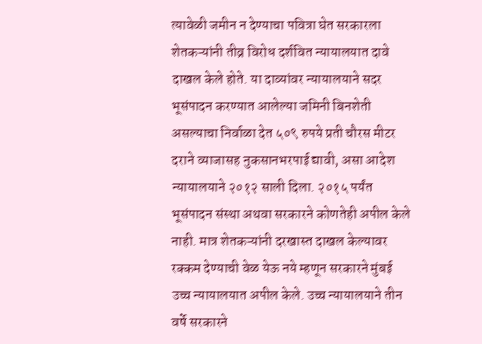त्यावेळी जमीन न देण्याचा पवित्रा घेत सरकारला शेतकऱ्यांनी तीव्र विरोध दर्शवित न्यायालयात दावे दाखल केले होते. या दाव्यांवर न्यायालयाने सदर भूसंपादन करण्यात आलेल्या जमिनी बिनशेती असल्याचा निर्वाळा देत ५०९ रुपये प्रती चौरस मीटर दराने व्याजासह नुकसानभरपाई द्यावी, असा आदेश न्यायालयाने २०१२ साली दिला. २०१५ पर्यंत भूसंपादन संस्था अथवा सरकारने कोणतेही अपील केले नाही. मात्र शेतकऱ्यांनी दरखास्त दाखल केल्यावर रक्कम देण्याची वेळ येऊ नये म्हणून सरकारने मुंबई उच्च न्यायालयात अपील केले. उच्च न्यायालयाने तीन वर्षे सरकारने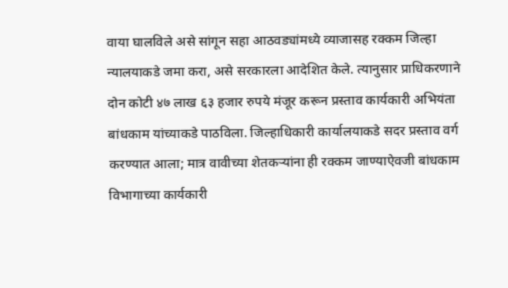वाया घालविले असे सांगून सहा आठवड्यांमध्ये व्याजासह रक्कम जिल्हा न्यालयाकडे जमा करा, असे सरकारला आदेशित केले. त्यानुसार प्राधिकरणाने दोन कोटी ४७ लाख ६३ हजार रुपये मंजूर करून प्रस्ताव कार्यकारी अभियंता बांधकाम यांच्याकडे पाठविला. जिल्हाधिकारी कार्यालयाकडे सदर प्रस्ताव वर्ग करण्यात आला; मात्र वावीच्या शेतकऱ्यांना ही रक्कम जाण्याऐवजी बांधकाम विभागाच्या कार्यकारी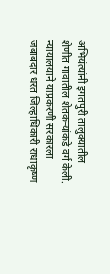अभियंत्यांनी इगतपुरी तालुक्यातील शेणीत गावातील शेतकऱ्यांकडे वर्ग केली. न्यायालयाने याप्रकरणी सरकारला जबाबदार धरत जिल्हाधिकारी राधाकृष्ण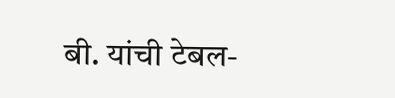बी. यांची टेबल-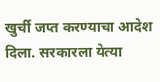खुर्ची जप्त करण्याचा आदेश दिला. सरकारला येत्या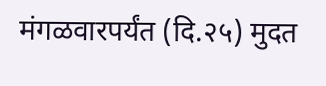मंगळवारपर्यंत (दि.२५) मुदत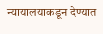न्यायालयाकडून देण्यात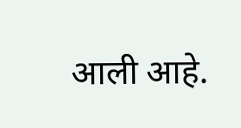आली आहे.